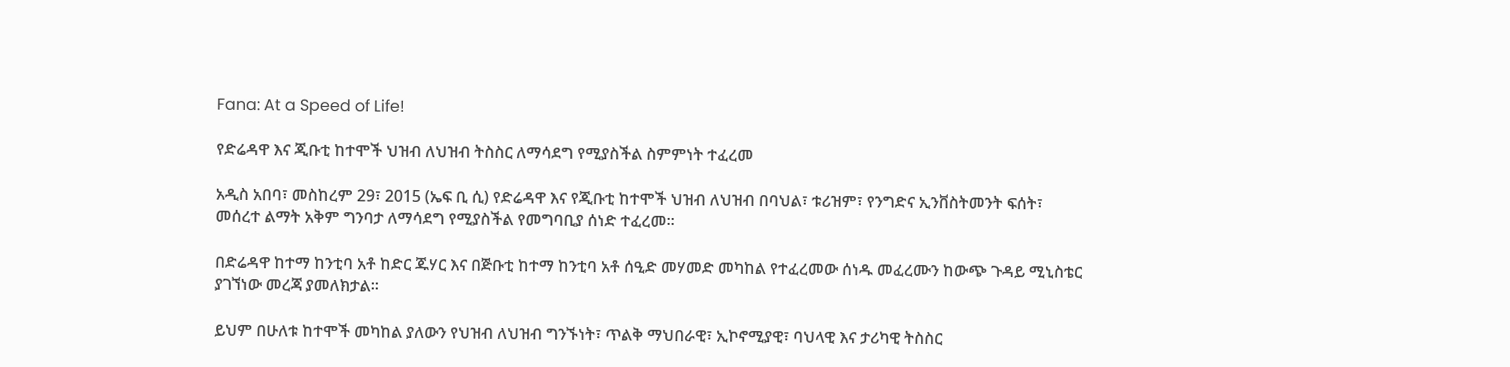Fana: At a Speed of Life!

የድሬዳዋ እና ጂቡቲ ከተሞች ህዝብ ለህዝብ ትስስር ለማሳደግ የሚያስችል ስምምነት ተፈረመ

አዲስ አበባ፣ መስከረም 29፣ 2015 (ኤፍ ቢ ሲ) የድሬዳዋ እና የጂቡቲ ከተሞች ህዝብ ለህዝብ በባህል፣ ቱሪዝም፣ የንግድና ኢንቨስትመንት ፍሰት፣ መሰረተ ልማት አቅም ግንባታ ለማሳደግ የሚያስችል የመግባቢያ ሰነድ ተፈረመ።

በድሬዳዋ ከተማ ከንቲባ አቶ ከድር ጁሃር እና በጅቡቲ ከተማ ከንቲባ አቶ ሰዒድ መሃመድ መካከል የተፈረመው ሰነዱ መፈረሙን ከውጭ ጉዳይ ሚኒስቴር ያገኘነው መረጃ ያመለክታል፡፡

ይህም በሁለቱ ከተሞች መካከል ያለውን የህዝብ ለህዝብ ግንኙነት፣ ጥልቅ ማህበራዊ፣ ኢኮኖሚያዊ፣ ባህላዊ እና ታሪካዊ ትስስር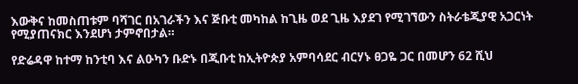እውቅና ከመስጠቱም ባሻገር በአገራችን እና ጅቡቲ መካከል ከጊዜ ወደ ጊዜ እያደገ የሚገኘውን ስትራቴጂያዊ አጋርነት የሚያጠናክር እንደሆነ ታምኖበታል።

የድሬዳዋ ከተማ ከንቲባ እና ልዑካን ቡድኑ በጂቡቲ ከኢትዮጵያ አምባሳደር ብርሃኑ ፀጋዬ ጋር በመሆን 62 ሺህ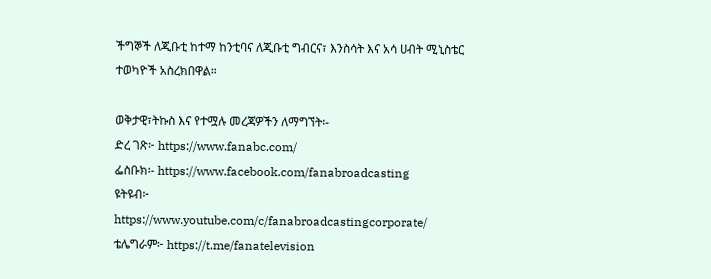ችግኞች ለጂቡቲ ከተማ ከንቲባና ለጂቡቲ ግብርና፣ እንስሳት እና አሳ ሀብት ሚኒስቴር ተወካዮች አስረክበዋል።

ወቅታዊ፣ትኩስ እና የተሟሉ መረጃዎችን ለማግኘት፡-
ድረ ገጽ፦ https://www.fanabc.com/
ፌስቡክ፡- https://www.facebook.com/fanabroadcasting
ዩትዩብ፦ https://www.youtube.com/c/fanabroadcastingcorporate/
ቴሌግራም፦ https://t.me/fanatelevision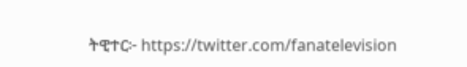ትዊተር፦ https://twitter.com/fanatelevision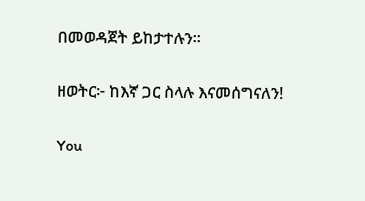በመወዳጀት ይከታተሉን፡፡

ዘወትር፦ ከእኛ ጋር ስላሉ እናመሰግናለን!

You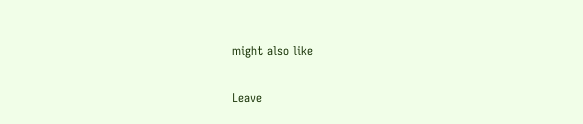might also like

Leave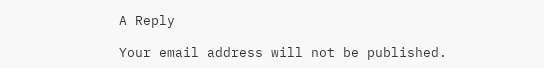A Reply

Your email address will not be published.